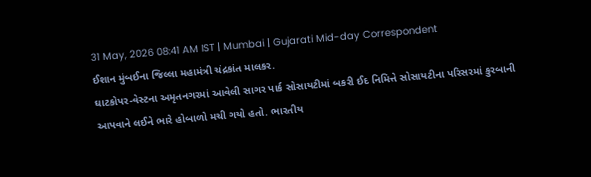31 May, 2026 08:41 AM IST | Mumbai | Gujarati Mid-day Correspondent
ઈશાન મુંબઈના જિલ્લા મહામંત્રી ચંદ્રકાંત માલકર.
ઘાટકોપર-વેસ્ટના અમૃતનગરમાં આવેલી સાગર પાર્ક સોસાયટીમાં બકરી ઈદ નિમિત્તે સોસાયટીના પરિસરમાં કુરબાની આપવાને લઈને ભારે હોબાળો મચી ગયો હતો. ભારતીય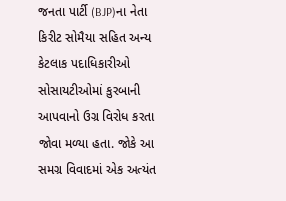જનતા પાર્ટી (BJP)ના નેતા કિરીટ સોમૈયા સહિત અન્ય કેટલાક પદાધિકારીઓ સોસાયટીઓમાં કુરબાની આપવાનો ઉગ્ર વિરોધ કરતા જોવા મળ્યા હતા. જોકે આ સમગ્ર વિવાદમાં એક અત્યંત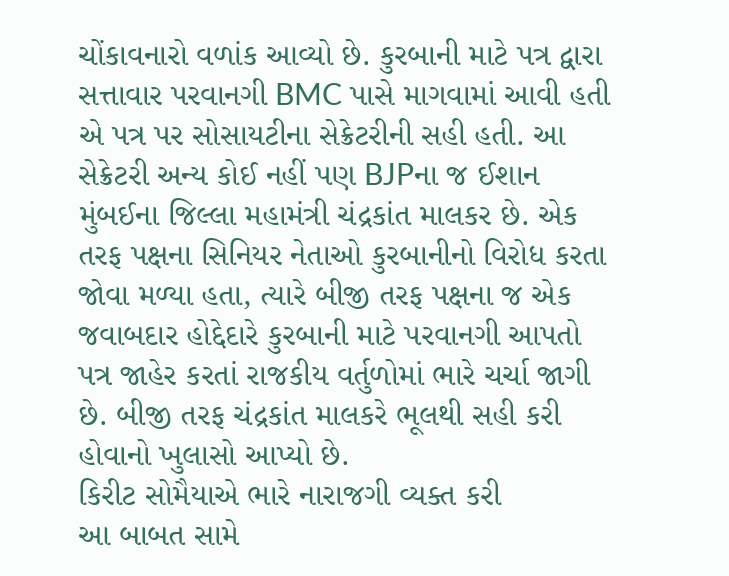ચોંકાવનારો વળાંક આવ્યો છે. કુરબાની માટે પત્ર દ્વારા સત્તાવાર પરવાનગી BMC પાસે માગવામાં આવી હતી એ પત્ર પર સોસાયટીના સેક્રેટરીની સહી હતી. આ સેક્રેટરી અન્ય કોઈ નહીં પણ BJPના જ ઈશાન મુંબઈના જિલ્લા મહામંત્રી ચંદ્રકાંત માલકર છે. એક તરફ પક્ષના સિનિયર નેતાઓ કુરબાનીનો વિરોધ કરતા જોવા મળ્યા હતા, ત્યારે બીજી તરફ પક્ષના જ એક જવાબદાર હોદ્દેદારે કુરબાની માટે પરવાનગી આપતો પત્ર જાહેર કરતાં રાજકીય વર્તુળોમાં ભારે ચર્ચા જાગી છે. બીજી તરફ ચંદ્રકાંત માલકરે ભૂલથી સહી કરી હોવાનો ખુલાસો આપ્યો છે.
કિરીટ સોમૈયાએ ભારે નારાજગી વ્યક્ત કરી
આ બાબત સામે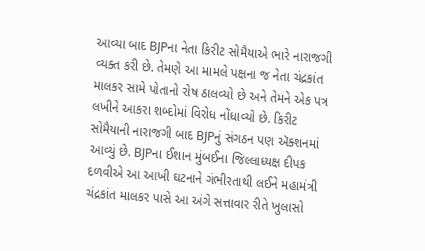આવ્યા બાદ BJPના નેતા કિરીટ સોમૈયાએ ભારે નારાજગી વ્યક્ત કરી છે. તેમણે આ મામલે પક્ષના જ નેતા ચંદ્રકાંત માલકર સામે પોતાનો રોષ ઠાલવ્યો છે અને તેમને એક પત્ર લખીને આકરા શબ્દોમાં વિરોધ નોંધાવ્યો છે. કિરીટ સોમૈયાની નારાજગી બાદ BJPનું સંગઠન પણ ઍક્શનમાં આવ્યું છે. BJPના ઈશાન મુંબઈના જિલ્લાધ્યક્ષ દીપક દળવીએ આ આખી ઘટનાને ગંભીરતાથી લઈને મહામંત્રી ચંદ્રકાંત માલકર પાસે આ અંગે સત્તાવાર રીતે ખુલાસો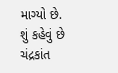માગ્યો છે.
શું કહેવું છે ચંદ્રકાંત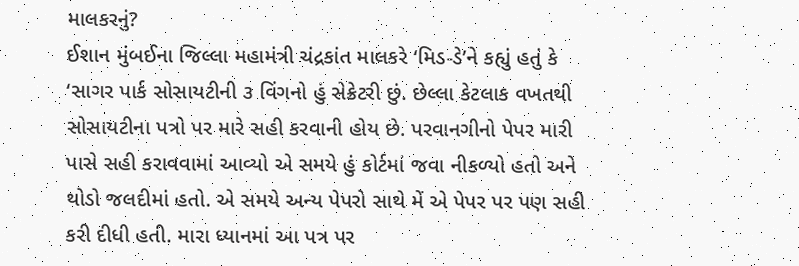માલકરનું?
ઈશાન મુંબઈના જિલ્લા મહામંત્રી ચંદ્રકાંત માલકરે ‘મિડ-ડે’ને કહ્યું હતું કે ‘સાગર પાર્ક સોસાયટીની ૩ વિંગનો હું સેક્રેટરી છું. છેલ્લા કેટલાક વખતથી સોસાયટીના પત્રો પર મારે સહી કરવાની હોય છે. પરવાનગીનો પેપર મારી પાસે સહી કરાવવામાં આવ્યો એ સમયે હું કોર્ટમાં જવા નીકળ્યો હતો અને થોડો જલદીમાં હતો. એ સમયે અન્ય પેપરો સાથે મેં એ પેપર પર પણ સહી કરી દીધી હતી. મારા ધ્યાનમાં આ પત્ર પર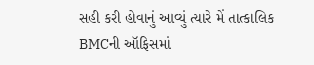સહી કરી હોવાનું આવ્યું ત્યારે મેં તાત્કાલિક BMCની ઑફિસમાં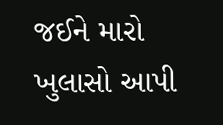જઈને મારો ખુલાસો આપી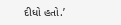દીધો હતો.’